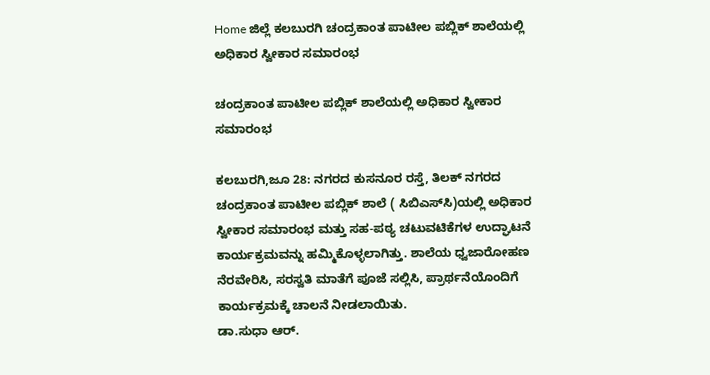Home ಜಿಲ್ಲೆ ಕಲಬುರಗಿ ಚಂದ್ರಕಾಂತ ಪಾಟೀಲ ಪಬ್ಲಿಕ್ ಶಾಲೆಯಲ್ಲಿ ಅಧಿಕಾರ ಸ್ವೀಕಾರ ಸಮಾರಂಭ

ಚಂದ್ರಕಾಂತ ಪಾಟೀಲ ಪಬ್ಲಿಕ್ ಶಾಲೆಯಲ್ಲಿ ಅಧಿಕಾರ ಸ್ವೀಕಾರ ಸಮಾರಂಭ

ಕಲಬುರಗಿ,ಜೂ 28: ನಗರದ ಕುಸನೂರ ರಸ್ತೆ, ತಿಲಕ್ ನಗರದ ಚಂದ್ರಕಾಂತ ಪಾಟೀಲ ಪಬ್ಲಿಕ್ ಶಾಲೆ ( ಸಿಬಿಎಸ್‍ಸಿ)ಯಲ್ಲಿ ಅಧಿಕಾರ ಸ್ವೀಕಾರ ಸಮಾರಂಭ ಮತ್ತು ಸಹ-ಪಠ್ಯ ಚಟುವಟಿಕೆಗಳ ಉದ್ಘಾಟನೆ ಕಾರ್ಯಕ್ರಮವನ್ನು ಹಮ್ಮಿಕೊಳ್ಳಲಾಗಿತ್ತು. ಶಾಲೆಯ ಧ್ವಜಾರೋಹಣ ನೆರವೇರಿಸಿ, ಸರಸ್ವತಿ ಮಾತೆಗೆ ಪೂಜೆ ಸಲ್ಲಿಸಿ, ಪ್ರಾರ್ಥನೆಯೊಂದಿಗೆ ಕಾರ್ಯಕ್ರಮಕ್ಕೆ ಚಾಲನೆ ನೀಡಲಾಯಿತು.
ಡಾ.ಸುಧಾ ಆರ್.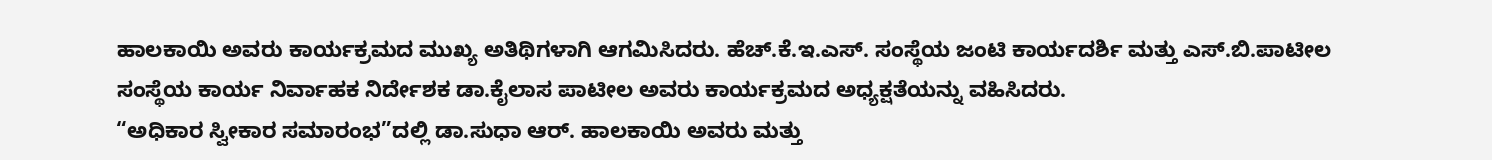ಹಾಲಕಾಯಿ ಅವರು ಕಾರ್ಯಕ್ರಮದ ಮುಖ್ಯ ಅತಿಥಿಗಳಾಗಿ ಆಗಮಿಸಿದರು. ಹೆಚ್.ಕೆ.ಇ.ಎಸ್. ಸಂಸ್ಥೆಯ ಜಂಟಿ ಕಾರ್ಯದರ್ಶಿ ಮತ್ತು ಎಸ್.ಬಿ.ಪಾಟೀಲ ಸಂಸ್ಥೆಯ ಕಾರ್ಯ ನಿರ್ವಾಹಕ ನಿರ್ದೇಶಕ ಡಾ.ಕೈಲಾಸ ಪಾಟೀಲ ಅವರು ಕಾರ್ಯಕ್ರಮದ ಅಧ್ಯಕ್ಷತೆಯನ್ನು ವಹಿಸಿದರು.
“ಅಧಿಕಾರ ಸ್ವೀಕಾರ ಸಮಾರಂಭ”ದಲ್ಲಿ ಡಾ.ಸುಧಾ ಆರ್. ಹಾಲಕಾಯಿ ಅವರು ಮತ್ತು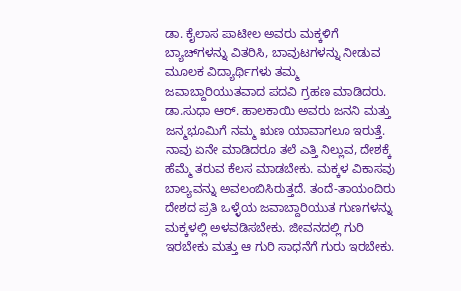ಡಾ. ಕೈಲಾಸ ಪಾಟೀಲ ಅವರು ಮಕ್ಕಳಿಗೆ ಬ್ಯಾಚ್‍ಗಳನ್ನು ವಿತರಿಸಿ, ಬಾವುಟಗಳನ್ನು ನೀಡುವ ಮೂಲಕ ವಿದ್ಯಾರ್ಥಿಗಳು ತಮ್ಮ ಜವಾಬ್ದಾರಿಯುತವಾದ ಪದವಿ ಗ್ರಹಣ ಮಾಡಿದರು.
ಡಾ.ಸುಧಾ ಆರ್. ಹಾಲಕಾಯಿ ಅವರು ಜನನಿ ಮತ್ತು ಜನ್ಮಭೂಮಿಗೆ ನಮ್ಮ ಋಣ ಯಾವಾಗಲೂ ಇರುತ್ತೆ. ನಾವು ಏನೇ ಮಾಡಿದರೂ ತಲೆ ಎತ್ತಿ ನಿಲ್ಲುವ, ದೇಶಕ್ಕೆ ಹೆಮ್ಮೆ ತರುವ ಕೆಲಸ ಮಾಡಬೇಕು. ಮಕ್ಕಳ ವಿಕಾಸವು ಬಾಲ್ಯವನ್ನು ಅವಲಂಬಿಸಿರುತ್ತದೆ. ತಂದೆ-ತಾಯಂದಿರು ದೇಶದ ಪ್ರತಿ ಒಳ್ಳೆಯ ಜವಾಬ್ದಾರಿಯುತ ಗುಣಗಳನ್ನು ಮಕ್ಕಳಲ್ಲಿ ಅಳವಡಿಸಬೇಕು. ಜೀವನದಲ್ಲಿ ಗುರಿ ಇರಬೇಕು ಮತ್ತು ಆ ಗುರಿ ಸಾಧನೆಗೆ ಗುರು ಇರಬೇಕು.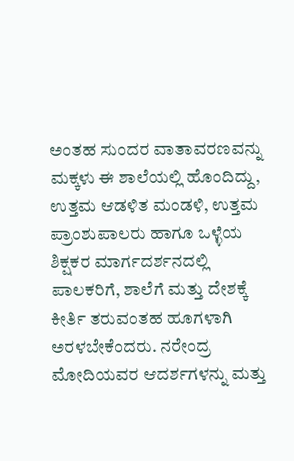ಅಂತಹ ಸುಂದರ ವಾತಾವರಣವನ್ನು ಮಕ್ಕಳು ಈ ಶಾಲೆಯಲ್ಲಿ ಹೊಂದಿದ್ದು, ಉತ್ತಮ ಆಡಳಿತ ಮಂಡಳಿ, ಉತ್ತಮ ಪ್ರಾಂಶುಪಾಲರು ಹಾಗೂ ಒಳ್ಳೆಯ ಶಿಕ್ಷಕರ ಮಾರ್ಗದರ್ಶನದಲ್ಲಿ ಪಾಲಕರಿಗೆ, ಶಾಲೆಗೆ ಮತ್ತು ದೇಶಕ್ಕೆ ಕೀರ್ತಿ ತರುವಂತಹ ಹೂಗಳಾಗಿ ಅರಳಬೇಕೆಂದರು. ನರೇಂದ್ರ ಮೋದಿಯವರ ಆದರ್ಶಗಳನ್ನು ಮತ್ತು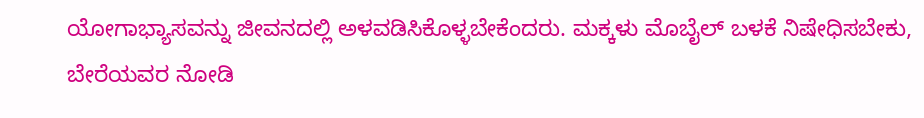ಯೋಗಾಭ್ಯಾಸವನ್ನು ಜೀವನದಲ್ಲಿ ಅಳವಡಿಸಿಕೊಳ್ಳಬೇಕೆಂದರು. ಮಕ್ಕಳು ಮೊಬೈಲ್ ಬಳಕೆ ನಿಷೇಧಿಸಬೇಕು, ಬೇರೆಯವರ ನೋಡಿ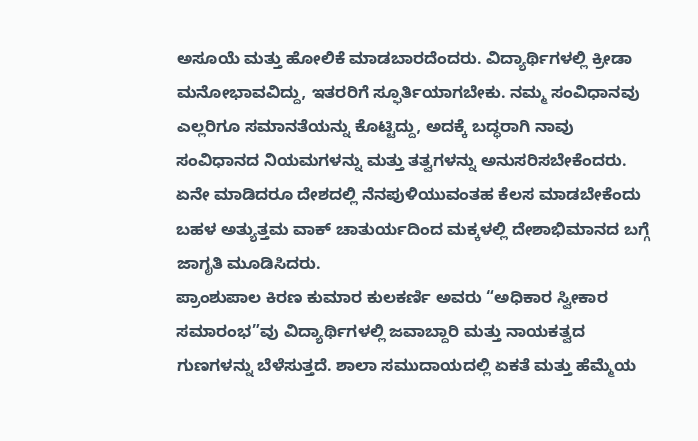ಅಸೂಯೆ ಮತ್ತು ಹೋಲಿಕೆ ಮಾಡಬಾರದೆಂದರು. ವಿದ್ಯಾರ್ಥಿಗಳಲ್ಲಿ ಕ್ರೀಡಾ ಮನೋಭಾವವಿದ್ದು, ಇತರರಿಗೆ ಸ್ಫೂರ್ತಿಯಾಗಬೇಕು. ನಮ್ಮ ಸಂವಿಧಾನವು ಎಲ್ಲರಿಗೂ ಸಮಾನತೆಯನ್ನು ಕೊಟ್ಟಿದ್ದು, ಅದಕ್ಕೆ ಬದ್ಧರಾಗಿ ನಾವು ಸಂವಿಧಾನದ ನಿಯಮಗಳನ್ನು ಮತ್ತು ತತ್ವಗಳನ್ನು ಅನುಸರಿಸಬೇಕೆಂದರು. ಏನೇ ಮಾಡಿದರೂ ದೇಶದಲ್ಲಿ ನೆನಪುಳಿಯುವಂತಹ ಕೆಲಸ ಮಾಡಬೇಕೆಂದು ಬಹಳ ಅತ್ಯುತ್ತಮ ವಾಕ್ ಚಾತುರ್ಯದಿಂದ ಮಕ್ಕಳಲ್ಲಿ ದೇಶಾಭಿಮಾನದ ಬಗ್ಗೆ ಜಾಗೃತಿ ಮೂಡಿಸಿದರು.
ಪ್ರಾಂಶುಪಾಲ ಕಿರಣ ಕುಮಾರ ಕುಲಕರ್ಣಿ ಅವರು “ಅಧಿಕಾರ ಸ್ವೀಕಾರ ಸಮಾರಂಭ”ವು ವಿದ್ಯಾರ್ಥಿಗಳಲ್ಲಿ ಜವಾಬ್ದಾರಿ ಮತ್ತು ನಾಯಕತ್ವದ ಗುಣಗಳನ್ನು ಬೆಳೆಸುತ್ತದೆ. ಶಾಲಾ ಸಮುದಾಯದಲ್ಲಿ ಏಕತೆ ಮತ್ತು ಹೆಮ್ಮೆಯ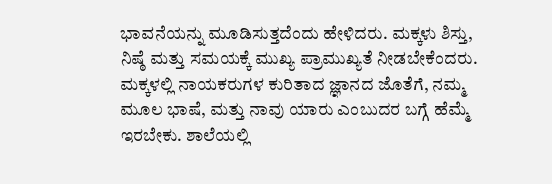ಭಾವನೆಯನ್ನು ಮೂಡಿಸುತ್ತದೆಂದು ಹೇಳಿದರು. ಮಕ್ಕಳು ಶಿಸ್ತು, ನಿಷ್ಠೆ ಮತ್ತು ಸಮಯಕ್ಕೆ ಮುಖ್ಯ ಪ್ರಾಮುಖ್ಯತೆ ನೀಡಬೇಕೆಂದರು. ಮಕ್ಕಳಲ್ಲಿ ನಾಯಕರುಗಳ ಕುರಿತಾದ ಜ್ಞಾನದ ಜೊತೆಗೆ, ನಮ್ಮ ಮೂಲ ಭಾಷೆ, ಮತ್ತು ನಾವು ಯಾರು ಎಂಬುದರ ಬಗ್ಗೆ ಹೆಮ್ಮೆ ಇರಬೇಕು. ಶಾಲೆಯಲ್ಲಿ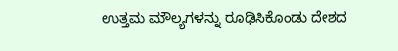ಉತ್ತಮ ಮೌಲ್ಯಗಳನ್ನು ರೂಢಿಸಿಕೊಂಡು ದೇಶದ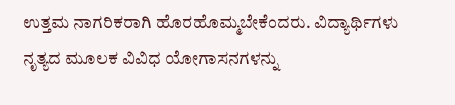ಉತ್ತಮ ನಾಗರಿಕರಾಗಿ ಹೊರಹೊಮ್ಮಬೇಕೆಂದರು. ವಿದ್ಯಾರ್ಥಿಗಳು ನೃತ್ಯದ ಮೂಲಕ ವಿವಿಧ ಯೋಗಾಸನಗಳನ್ನು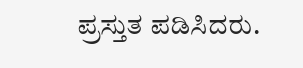ಪ್ರಸ್ತುತ ಪಡಿಸಿದರು.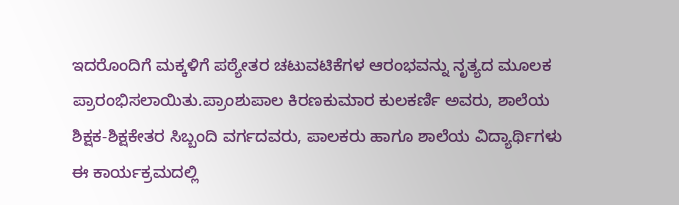ಇದರೊಂದಿಗೆ ಮಕ್ಕಳಿಗೆ ಪಠ್ಯೇತರ ಚಟುವಟಿಕೆಗಳ ಆರಂಭವನ್ನು ನೃತ್ಯದ ಮೂಲಕ ಪ್ರಾರಂಭಿಸಲಾಯಿತು.ಪ್ರಾಂಶುಪಾಲ ಕಿರಣಕುಮಾರ ಕುಲಕರ್ಣಿ ಅವರು, ಶಾಲೆಯ ಶಿಕ್ಷಕ-ಶಿಕ್ಷಕೇತರ ಸಿಬ್ಬಂದಿ ವರ್ಗದವರು, ಪಾಲಕರು ಹಾಗೂ ಶಾಲೆಯ ವಿದ್ಯಾರ್ಥಿಗಳು ಈ ಕಾರ್ಯಕ್ರಮದಲ್ಲಿ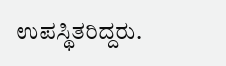ಉಪಸ್ಥಿತರಿದ್ದರು.